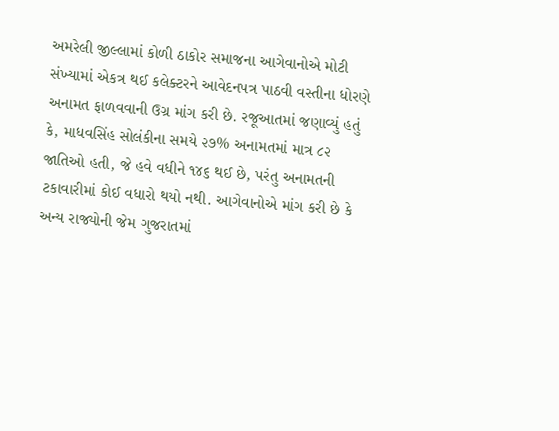અમરેલી જીલ્લામાં કોળી ઠાકોર સમાજના આગેવાનોએ મોટી સંખ્યામાં એકત્ર થઈ કલેક્ટરને આવેદનપત્ર પાઠવી વસ્તીના ધોરણે અનામત ફાળવવાની ઉગ્ર માંગ કરી છે. રજૂઆતમાં જણાવ્યું હતું કે, માધવસિંહ સોલંકીના સમયે ૨૭% અનામતમાં માત્ર ૮૨ જાતિઓ હતી, જે હવે વધીને ૧૪૬ થઈ છે, પરંતુ અનામતની ટકાવારીમાં કોઈ વધારો થયો નથી. આગેવાનોએ માંગ કરી છે કે અન્ય રાજ્યોની જેમ ગુજરાતમાં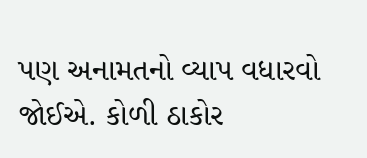પણ અનામતનો વ્યાપ વધારવો જોઈએ. કોળી ઠાકોર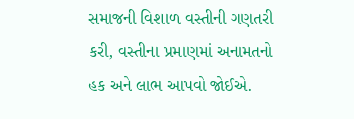સમાજની વિશાળ વસ્તીની ગણતરી કરી, વસ્તીના પ્રમાણમાં અનામતનો હક અને લાભ આપવો જોઈએ.